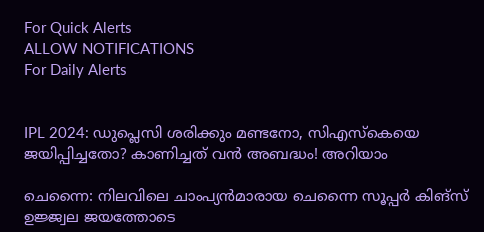For Quick Alerts
ALLOW NOTIFICATIONS
For Daily Alerts


IPL 2024: ഡുപ്ലെസി ശരിക്കും മണ്ടനോ, സിഎസ്‌കെയെ ജയിപ്പിച്ചതോ? കാണിച്ചത് വന്‍ അബദ്ധം! അറിയാം

ചെന്നൈ: നിലവിലെ ചാംപ്യന്‍മാരായ ചെന്നൈ സൂപ്പര്‍ കിങ്‌സ് ഉജ്ജ്വല ജയത്തോടെ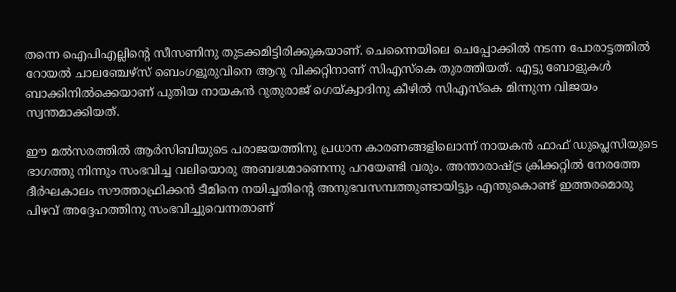തന്നെ ഐപിഎല്ലിന്റെ സീസണിനു തുടക്കമിട്ടിരിക്കുകയാണ്. ചെന്നൈയിലെ ചെപ്പോക്കില്‍ നടന്ന പോരാട്ടത്തില്‍ റോയല്‍ ചാലഞ്ചേഴ്‌സ് ബെംഗളൂരുവിനെ ആറു വിക്കറ്റിനാണ് സിഎസ്‌കെ തുരത്തിയത്. എട്ടു ബോളുകള്‍ ബാക്കിനില്‍ക്കെയാണ് പുതിയ നായകന്‍ റുതുരാജ് ഗെയ്ക്വാദിനു കീഴില്‍ സിഎസ്‌കെ മിന്നുന്ന വിജയം സ്വന്തമാക്കിയത്.

ഈ മല്‍സരത്തില്‍ ആര്‍സിബിയുടെ പരാജയത്തിനു പ്രധാന കാരണങ്ങളിലൊന്ന് നായകന്‍ ഫാഫ് ഡുപ്ലെസിയുടെ ഭാഗത്തു നിന്നും സംഭവിച്ച വലിയൊരു അബദ്ധമാണെന്നു പറയേണ്ടി വരും. അന്താരാഷ്ട്ര ക്രിക്കറ്റില്‍ നേരത്തേ ദീര്‍ഘകാലം സൗത്താഫ്രിക്കന്‍ ടീമിനെ നയിച്ചതിന്റെ അനുഭവസമ്പത്തുണ്ടായിട്ടും എന്തുകൊണ്ട് ഇത്തരമൊരു പിഴവ് അദ്ദേഹത്തിനു സംഭവിച്ചുവെന്നതാണ്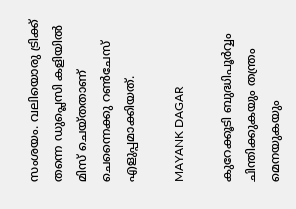സംശയം. വലിയൊരു ട്രിക്ക് തന്നെ ഡുപ്ലെസി കളിയില്‍ മിസ് ചെയ്തതാണ് ചെന്നൈക്കു റണ്‍ചേസ് എളുപ്പമാക്കിയത്.

MAYANK DAGAR

കുറേക്കൂടി ബുദ്ധിപൂര്‍വ്വം ചിന്തിക്കുകയും തന്ത്രം മെനയുകയും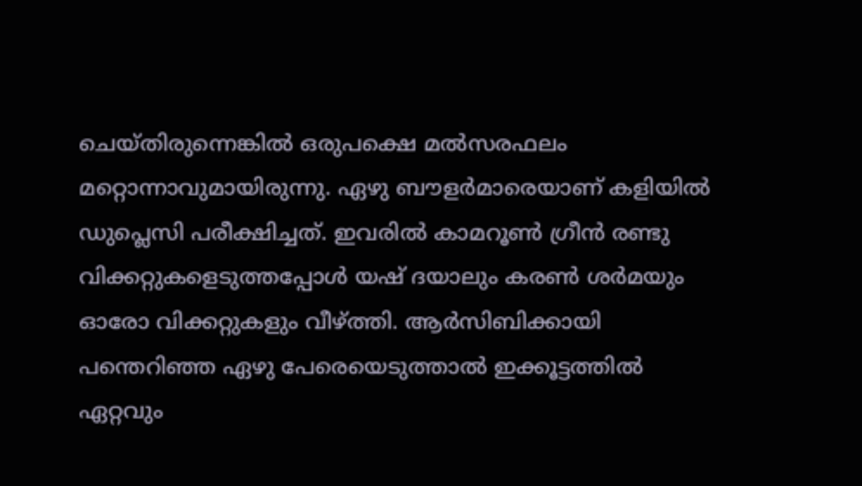ചെയ്തിരുന്നെങ്കില്‍ ഒരുപക്ഷെ മല്‍സരഫലം മറ്റൊന്നാവുമായിരുന്നു. ഏഴു ബൗളര്‍മാരെയാണ് കളിയില്‍ ഡുപ്ലെസി പരീക്ഷിച്ചത്. ഇവരില്‍ കാമറൂണ്‍ ഗ്രീന്‍ രണ്ടു വിക്കറ്റുകളെടുത്തപ്പോള്‍ യഷ് ദയാലും കരണ്‍ ശര്‍മയും ഓരോ വിക്കറ്റുകളും വീഴ്ത്തി. ആര്‍സിബിക്കായി പന്തെറിഞ്ഞ ഏഴു പേരെയെടുത്താല്‍ ഇക്കൂട്ടത്തില്‍ ഏറ്റവും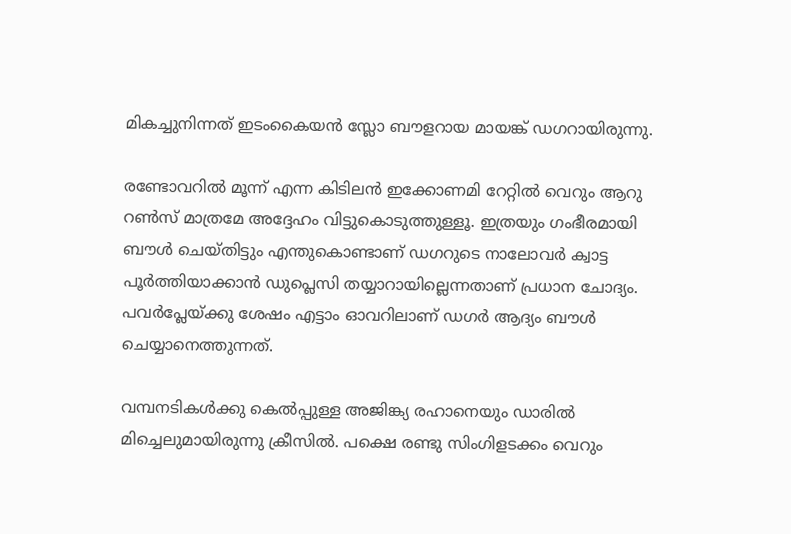മികച്ചുനിന്നത് ഇടംകൈയന്‍ സ്ലോ ബൗളറായ മായങ്ക് ഡഗറായിരുന്നു.

രണ്ടോവറില്‍ മൂന്ന് എന്ന കിടിലന്‍ ഇക്കോണമി റേറ്റില്‍ വെറും ആറു റണ്‍സ് മാത്രമേ അദ്ദേഹം വിട്ടുകൊടുത്തുള്ളൂ. ഇത്രയും ഗംഭീരമായി ബൗള്‍ ചെയ്തിട്ടും എന്തുകൊണ്ടാണ് ഡഗറുടെ നാലോവര്‍ ക്വാട്ട പൂര്‍ത്തിയാക്കാന്‍ ഡുപ്ലെസി തയ്യാറായില്ലെന്നതാണ് പ്രധാന ചോദ്യം. പവര്‍പ്ലേയ്ക്കു ശേഷം എട്ടാം ഓവറിലാണ് ഡഗര്‍ ആദ്യം ബൗള്‍ ചെയ്യാനെത്തുന്നത്.

വമ്പനടികള്‍ക്കു കെല്‍പ്പുള്ള അജിങ്ക്യ രഹാനെയും ഡാരില്‍ മിച്ചെലുമായിരുന്നു ക്രീസില്‍. പക്ഷെ രണ്ടു സിംഗിളടക്കം വെറും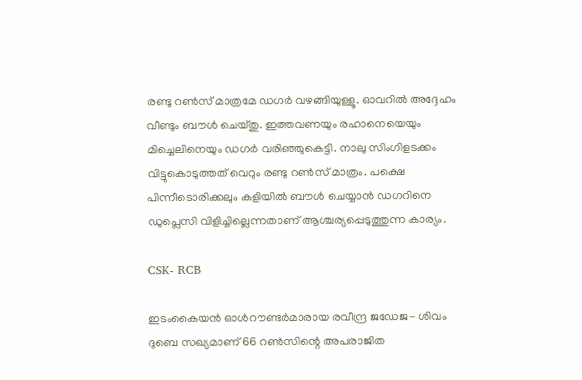രണ്ടു റണ്‍സ് മാത്രമേ ഡഗര്‍ വഴങ്ങിയുള്ളൂ. ഓവറില്‍ അദ്ദേഹം വീണ്ടും ബൗള്‍ ചെയ്തു. ഇത്തവണയും രഹാനെയെയും മിച്ചെലിനെയും ഡഗര്‍ വരിഞ്ഞുകെട്ടി. നാലു സിംഗിളടക്കം വിട്ടുകൊടുത്തത് വെറും രണ്ടു റണ്‍സ് മാത്രം. പക്ഷെ പിന്നീടൊരിക്കലും കളിയില്‍ ബൗള്‍ ചെയ്യാന്‍ ഡഗറിനെ ഡുപ്ലെസി വിളിച്ചില്ലെന്നതാണ് ആശ്ചര്യപ്പെടുത്തുന്ന കാര്യം.

CSK- RCB

ഇടംകൈയന്‍ ഓള്‍റൗണ്ടര്‍മാരായ രവീന്ദ്ര ജഡേജ- ശിവം ദുബെ സഖ്യമാണ് 66 റണ്‍സിന്റെ അപരാജിത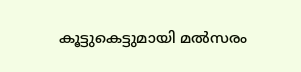കൂട്ടുകെട്ടുമായി മല്‍സരം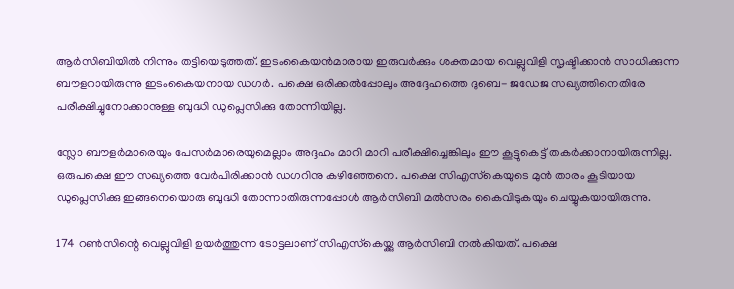ആര്‍സിബിയില്‍ നിന്നും തട്ടിയെടുത്തത്. ഇടംകൈയന്‍മാരായ ഇരുവര്‍ക്കും ശക്തമായ വെല്ലുവിളി സൃഷ്ടിക്കാന്‍ സാധിക്കുന്ന ബൗളറായിരുന്നു ഇടംകൈയനായ ഡഗര്‍. പക്ഷെ ഒരിക്കല്‍പ്പോലും അദ്ദേഹത്തെ ദുബെ- ജഡേജ സഖ്യത്തിനെതിരേ പരീക്ഷിച്ചുനോക്കാനുള്ള ബുദ്ധി ഡുപ്ലെസിക്കു തോന്നിയില്ല.

സ്ലോ ബൗളര്‍മാരെയും പേസര്‍മാരെയുമെല്ലാം അദ്ദഹം മാറി മാറി പരീക്ഷിച്ചെങ്കിലും ഈ കൂട്ടുകെട്ട് തകര്‍ക്കാനായിരുന്നില്ല. ഒരുപക്ഷെ ഈ സഖ്യത്തെ വേര്‍പിരിക്കാന്‍ ഡഗറിനു കഴിഞ്ഞേനെ. പക്ഷെ സിഎസ്‌കെയുടെ മുന്‍ താരം കൂടിയായ ഡുപ്ലെസിക്കു ഇങ്ങനെയൊരു ബുദ്ധി തോന്നാതിരുന്നപ്പോള്‍ ആര്‍സിബി മല്‍സരം കൈവിടുകയും ചെയ്യുകയായിരുന്നു.

174 റണ്‍സിന്റെ വെല്ലുവിളി ഉയര്‍ത്തുന്ന ടോട്ടലാണ് സിഎസ്‌കെയ്ക്കു ആര്‍സിബി നല്‍കിയത്. പക്ഷെ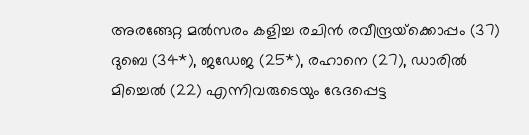അരങ്ങേറ്റ മല്‍സരം കളിച്ച രചിന്‍ രവീന്ദ്രയ്‌ക്കൊപ്പം (37) ദുബെ (34*), ജഡേജ (25*), രഹാനെ (27), ഡാരില്‍ മിച്ചെല്‍ (22) എന്നിവരുടെയും ഭേദപ്പെട്ട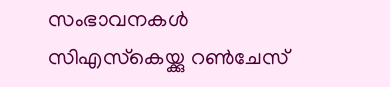സംഭാവനകള്‍ സിഎസ്‌കെയ്ക്കു റണ്‍ചേസ്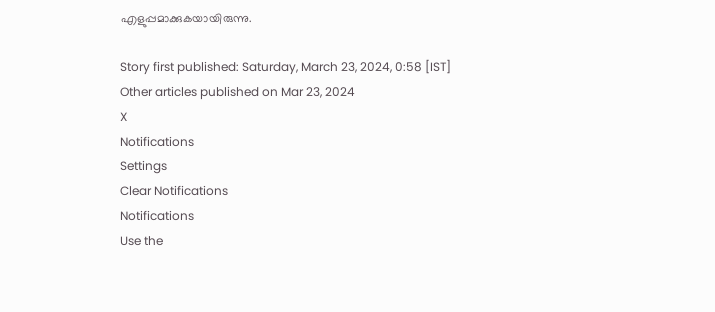എളുപ്പമാക്കുകയായിരുന്നു.

Story first published: Saturday, March 23, 2024, 0:58 [IST]
Other articles published on Mar 23, 2024
X
Notifications
Settings
Clear Notifications
Notifications
Use the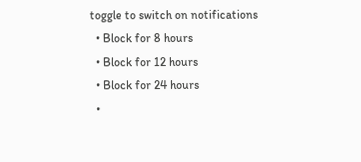toggle to switch on notifications
  • Block for 8 hours
  • Block for 12 hours
  • Block for 24 hours
  •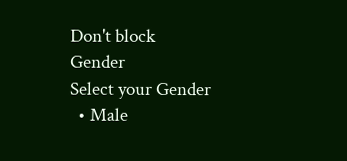Don't block
Gender
Select your Gender
  • Male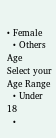• Female
  • Others
Age
Select your Age Range
  • Under 18
  •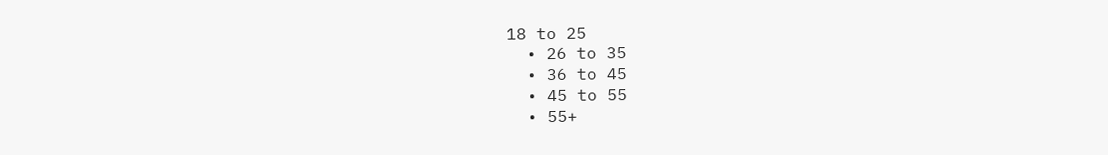18 to 25
  • 26 to 35
  • 36 to 45
  • 45 to 55
  • 55+